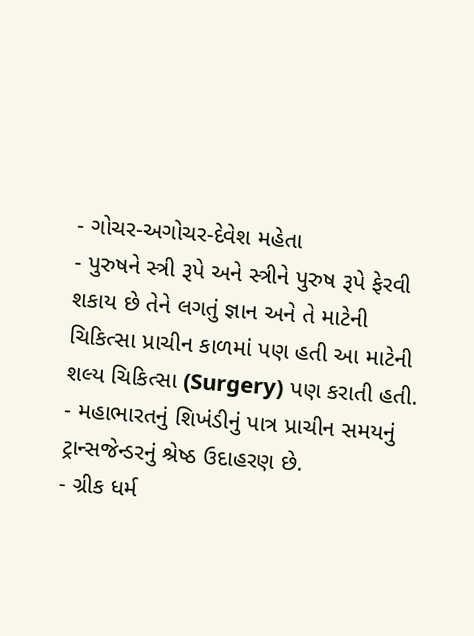- ગોચર-અગોચર-દેવેશ મહેતા
- પુરુષને સ્ત્રી રૂપે અને સ્ત્રીને પુરુષ રૂપે ફેરવી શકાય છે તેને લગતું જ્ઞાન અને તે માટેની ચિકિત્સા પ્રાચીન કાળમાં પણ હતી આ માટેની શલ્ય ચિકિત્સા (Surgery) પણ કરાતી હતી.
- મહાભારતનું શિખંડીનું પાત્ર પ્રાચીન સમયનું ટ્રાન્સજેન્ડરનું શ્રેષ્ઠ ઉદાહરણ છે.
- ગ્રીક ધર્મ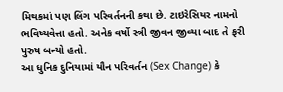મિથકમાં પણ લિંગ પરિવર્તનની કથા છે. ટાઇરેસિયર નામનો ભવિષ્યવેત્તા હતો. અનેક વર્ષો સ્ત્રી જીવન જીવ્યા બાદ તે ફરી પુરુષ બન્યો હતો.
આ ધુનિક દુનિયામાં યૌન પરિવર્તન (Sex Change) કે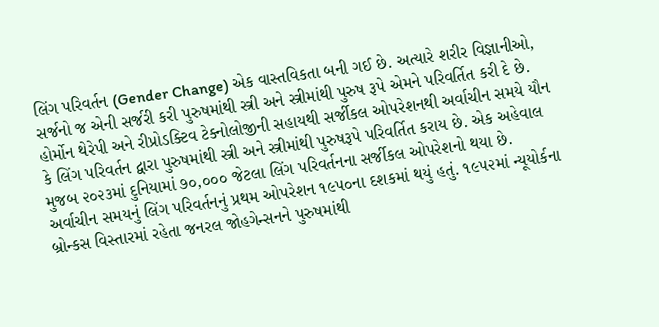લિંગ પરિવર્તન (Gender Change) એક વાસ્તવિકતા બની ગઈ છે. અત્યારે શરીર વિજ્ઞાનીઓ, સર્જનો જ એની સર્જરી કરી પુરુષમાંથી સ્ત્રી અને સ્ત્રીમાંથી પુરુષ રૂપે એમને પરિવર્તિત કરી દે છે. હોર્મોન થેરેપી અને રીપ્રોડક્ટિવ ટેક્નોલોજીની સહાયથી સર્જીકલ ઓપરેશનથી અર્વાચીન સમયે યૌન કે લિંગ પરિવર્તન દ્વારા પુરુષમાંથી સ્ત્રી અને સ્ત્રીમાંથી પુરુષરૂપે પરિવર્તિત કરાય છે. એક અહેવાલ મુજબ ૨૦૨૩માં દુનિયામાં ૭૦,૦૦૦ જેટલા લિંગ પરિવર્તનના સર્જીકલ ઓપરેશનો થયા છે.
અર્વાચીન સમયનું લિંગ પરિવર્તનનું પ્રથમ ઓપરેશન ૧૯૫૦ના દશકમાં થયું હતું. ૧૯૫૨માં ન્યૂયોર્કના બ્રોન્કસ વિસ્તારમાં રહેતા જનરલ જોહગેન્સનને પુરુષમાંથી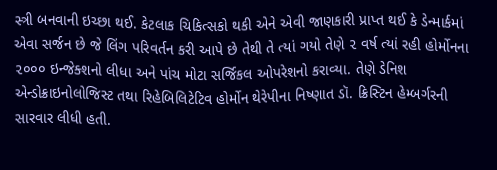સ્ત્રી બનવાની ઇચ્છા થઈ. કેટલાક ચિકિત્સકો થકી એને એવી જાણકારી પ્રાપ્ત થઈ કે ડેન્માર્કમાં એવા સર્જન છે જે લિંગ પરિવર્તન કરી આપે છે તેથી તે ત્યાં ગયો તેણે ૨ વર્ષ ત્યાં રહી હોર્મોનના ૨૦૦૦ ઇન્જેક્શનો લીધા અને પાંચ મોટા સર્જિકલ ઓપરેશનો કરાવ્યા. તેણે ડેનિશ એન્ડોક્રાઇનોલોજિસ્ટ તથા રિહેબિલિટેટિવ હોર્મોન થેરેપીના નિષ્ણાત ડૉ. ક્રિસ્ટિન હેમ્બર્ગરની સારવાર લીધી હતી.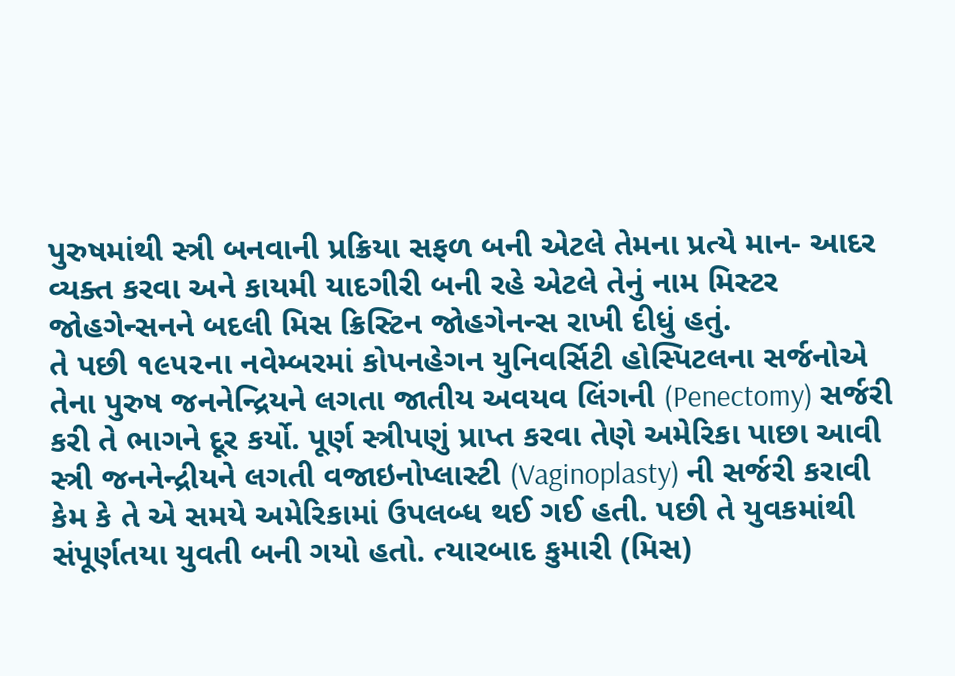પુરુષમાંથી સ્ત્રી બનવાની પ્રક્રિયા સફળ બની એટલે તેમના પ્રત્યે માન- આદર વ્યક્ત કરવા અને કાયમી યાદગીરી બની રહે એટલે તેનું નામ મિસ્ટર જોહગેન્સનને બદલી મિસ ક્રિસ્ટિન જોહગેનન્સ રાખી દીધું હતું.
તે પછી ૧૯૫૨ના નવેમ્બરમાં કોપનહેગન યુનિવર્સિટી હોસ્પિટલના સર્જનોએ તેના પુરુષ જનનેન્દ્રિયને લગતા જાતીય અવયવ લિંગની (Penectomy) સર્જરી કરી તે ભાગને દૂર કર્યો. પૂર્ણ સ્ત્રીપણું પ્રાપ્ત કરવા તેણે અમેરિકા પાછા આવી સ્ત્રી જનનેન્દ્રીયને લગતી વજાઇનોપ્લાસ્ટી (Vaginoplasty) ની સર્જરી કરાવી કેમ કે તે એ સમયે અમેરિકામાં ઉપલબ્ધ થઈ ગઈ હતી. પછી તે યુવકમાંથી સંપૂર્ણતયા યુવતી બની ગયો હતો. ત્યારબાદ કુમારી (મિસ)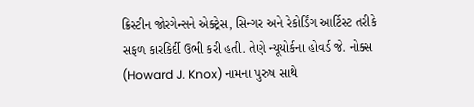ક્રિસ્ટીન જોરગેન્સને એક્ટ્રેસ, સિન્ગર અને રેકોર્ડિંગ આર્ટિસ્ટ તરીકે સફળ કારકિર્દી ઉભી કરી હતી. તેણે ન્યૂયોર્કના હોવર્ડ જે. નોક્સ (Howard J. Knox) નામના પુરુષ સાથે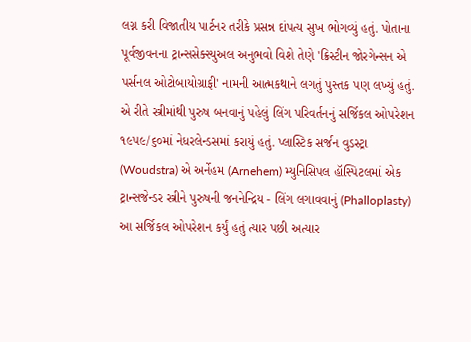લગ્ન કરી વિજાતીય પાર્ટનર તરીકે પ્રસન્ન દાંપત્ય સુખ ભોગવ્યું હતું. પોતાના પૂર્વજીવનના ટ્રાન્સસેક્સ્યુઅલ અનુભવો વિશે તેણે 'ક્રિસ્ટીન જોરગેન્સન એ પર્સનલ ઓટોબાયોગ્રાફી' નામની આત્મકથાને લગતું પુસ્તક પણ લખ્યું હતું.
એ રીતે સ્ત્રીમાંથી પુરુષ બનવાનું પહેલું લિંગ પરિવર્તનનું સર્જિકલ ઓપરેશન ૧૯૫૯/૬૦માં નેધરલેન્ડસમાં કરાયું હતું. પ્લાસ્ટિક સર્જન વુડસ્ટ્રા (Woudstra) એ અર્નેહમ (Arnehem) મ્યુનિસિપલ હૉસ્પિટલમાં એક ટ્રાન્સજેન્ડર સ્ત્રીને પુરુષની જનનેન્દ્રિય - લિંગ લગાવવાનું (Phalloplasty) આ સર્જિકલ ઓપરેશન કર્યું હતું ત્યાર પછી અત્યાર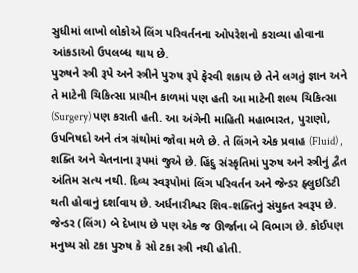સુધીમાં લાખો લોકોએ લિંગ પરિવર્તનના ઓપરેશનો કરાવ્યા હોવાના આંકડાઓ ઉપલબ્ધ થાય છે.
પુરુષને સ્ત્રી રૂપે અને સ્ત્રીને પુરુષ રૂપે ફેરવી શકાય છે તેને લગતું જ્ઞાન અને તે માટેની ચિકિત્સા પ્રાચીન કાળમાં પણ હતી આ માટેની શલ્ય ચિકિત્સા (Surgery) પણ કરાતી હતી. આ અંગેની માહિતી મહાભારત, પુરાણો, ઉપનિષદો અને તંત્ર ગ્રંથોમાં જોવા મળે છે. તે લિંગને એક પ્રવાહ (Fluid) , શક્તિ અને ચેતનાના રૂપમાં જુએ છે. હિંદુ સંસ્કૃતિમાં પુરુષ અને સ્ત્રીનું દ્વૈત અંતિમ સત્ય નથી. દિવ્ય સ્વરૂપોમાં લિંગ પરિવર્તન અને જેન્ડર ફ્લુઇડિટી થતી હોવાનું દર્શાવાય છે. અર્ધનારીશ્વર શિવ-શક્તિનું સંયુક્ત સ્વરૂપ છે. જેન્ડર (લિંગ) બે દેખાય છે પણ એક જ ઊર્જાના બે વિભાગ છે. કોઈપણ મનુષ્ય સો ટકા પુરુષ કે સો ટકા સ્ત્રી નથી હોતી.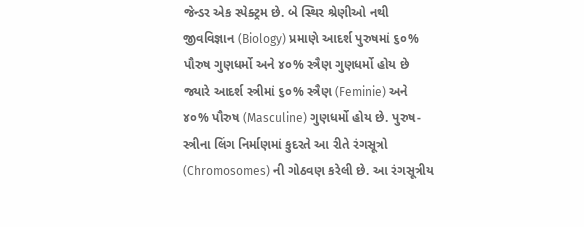જેન્ડર એક સ્પેક્ટ્રમ છે. બે સ્થિર શ્રેણીઓ નથી જીવવિજ્ઞાન (Biology) પ્રમાણે આદર્શ પુરુષમાં ૬૦% પૌરુષ ગુણધર્મો અને ૪૦% સ્ત્રૈણ ગુણધર્મો હોય છે જ્યારે આદર્શ સ્ત્રીમાં ૬૦% સ્ત્રૈણ (Feminie) અને ૪૦% પૌરુષ (Masculine) ગુણધર્મો હોય છે. પુરુષ- સ્ત્રીના લિંગ નિર્માણમાં કુદરતે આ રીતે રંગસૂત્રો (Chromosomes) ની ગોઠવણ કરેલી છે. આ રંગસૂત્રીય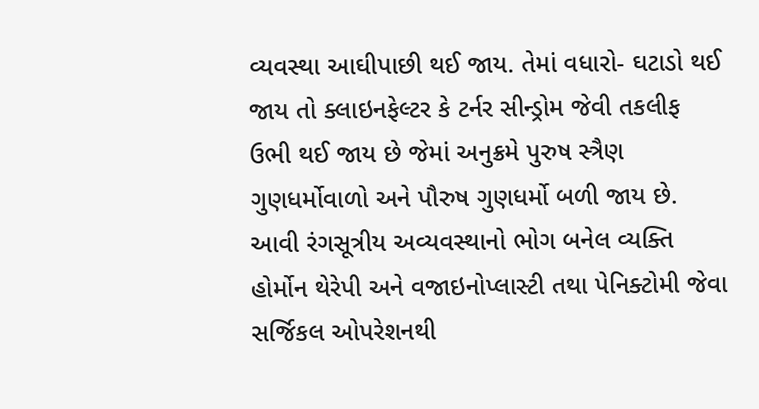વ્યવસ્થા આઘીપાછી થઈ જાય. તેમાં વધારો- ઘટાડો થઈ જાય તો ક્લાઇનફેલ્ટર કે ટર્નર સીન્ડ્રોમ જેવી તકલીફ ઉભી થઈ જાય છે જેમાં અનુક્રમે પુરુષ સ્ત્રૈણ ગુણધર્મોવાળો અને પૌરુષ ગુણધર્મો બળી જાય છે. આવી રંગસૂત્રીય અવ્યવસ્થાનો ભોગ બનેલ વ્યક્તિ હોર્મોન થેરેપી અને વજાઇનોપ્લાસ્ટી તથા પેનિક્ટોમી જેવા સર્જિકલ ઓપરેશનથી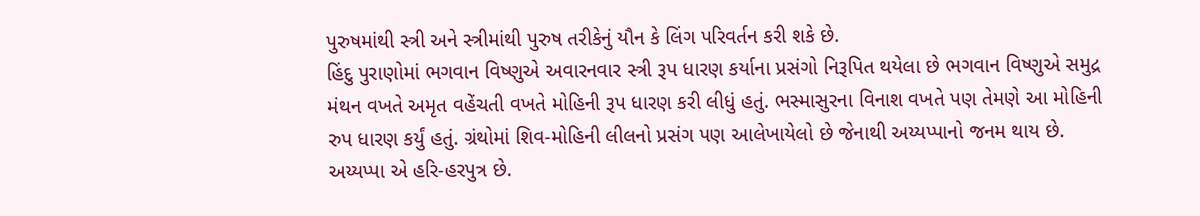પુરુષમાંથી સ્ત્રી અને સ્ત્રીમાંથી પુરુષ તરીકેનું યૌન કે લિંગ પરિવર્તન કરી શકે છે.
હિંદુ પુરાણોમાં ભગવાન વિષ્ણુએ અવારનવાર સ્ત્રી રૂપ ધારણ કર્યાના પ્રસંગો નિરૂપિત થયેલા છે ભગવાન વિષ્ણુએ સમુદ્ર મંથન વખતે અમૃત વહેંચતી વખતે મોહિની રૂપ ધારણ કરી લીધું હતું. ભસ્માસુરના વિનાશ વખતે પણ તેમણે આ મોહિની રુપ ધારણ કર્યું હતું. ગ્રંથોમાં શિવ-મોહિની લીલનો પ્રસંગ પણ આલેખાયેલો છે જેનાથી અય્યપ્પાનો જનમ થાય છે. અય્યપ્પા એ હરિ-હરપુત્ર છે.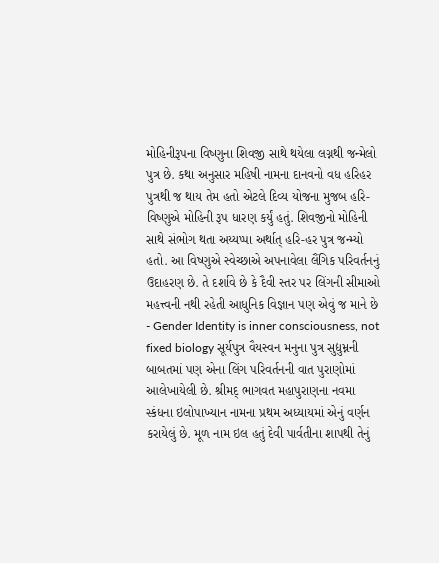મોહિનીરૂપના વિષ્ણુના શિવજી સાથે થયેલા લગ્નથી જન્મેલો પુત્ર છે. કથા અનુસાર મહિષી નામના દાનવનો વધ હરિહર પુત્રથી જ થાય તેમ હતો એટલે દિવ્ય યોજના મુજબ હરિ- વિષ્ણુએ મોહિની રૂપ ધારણ કર્યું હતું. શિવજીનો મોહિની સાથે સંભોગ થતા અય્યપ્પા અર્થાત્ હરિ-હર પુત્ર જન્મ્યો હતો. આ વિષ્ણુએ સ્વેચ્છાએ અપનાવેલા લૈંગિક પરિવર્તનનું ઉદાહરણ છે. તે દર્શાવે છે કે દૈવી સ્તર પર લિંગની સીમાઓ મહત્ત્વની નથી રહેતી આધુનિક વિજ્ઞાન પણ એવું જ માને છે - Gender Identity is inner consciousness, not fixed biology સૂર્યપુત્ર વૈયસ્વન મનુના પુત્ર સુદ્યુમ્નની બાબતમાં પણ એના લિંગ પરિવર્તનની વાત પુરાણોમાં આલેખાયેલી છે. શ્રીમદ્ ભાગવત મહાપુરાણના નવમા સ્કંધના ઇલોપાખ્યાન નામના પ્રથમ અધ્યાયમાં એનું વર્ણન કરાયેલું છે. મૂળ નામ ઇલ હતું દેવી પાર્વતીના શાપથી તેનું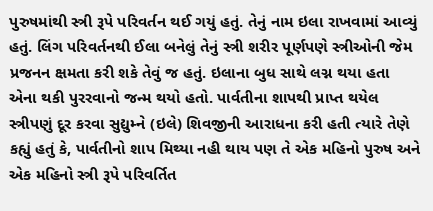પુરુષમાંથી સ્ત્રી રૂપે પરિવર્તન થઈ ગયું હતું. તેનું નામ ઇલા રાખવામાં આવ્યું હતું. લિંગ પરિવર્તનથી ઈલા બનેલું તેનું સ્ત્રી શરીર પૂર્ણપણે સ્ત્રીઓની જેમ પ્રજનન ક્ષમતા કરી શકે તેવું જ હતું. ઇલાના બુધ સાથે લગ્ન થયા હતા એના થકી પુરરવાનો જન્મ થયો હતો. પાર્વતીના શાપથી પ્રાપ્ત થયેલ સ્ત્રીપણું દૂર કરવા સુદ્યુમ્ને (ઇલે) શિવજીની આરાધના કરી હતી ત્યારે તેણે કહ્યું હતું કે, પાર્વતીનો શાપ મિથ્યા નહી થાય પણ તે એક મહિનો પુરુષ અને એક મહિનો સ્ત્રી રૂપે પરિવર્તિત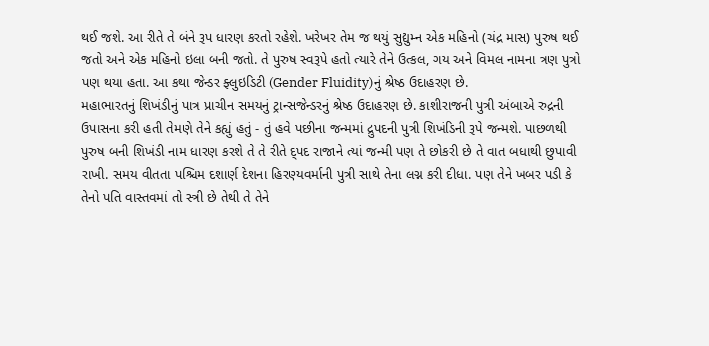થઈ જશે. આ રીતે તે બંને રૂપ ધારણ કરતો રહેશે. ખરેખર તેમ જ થયું સુદ્યુમ્ન એક મહિનો (ચંદ્ર માસ) પુરુષ થઈ જતો અને એક મહિનો ઇલા બની જતો. તે પુરુષ સ્વરૂપે હતો ત્યારે તેને ઉત્કલ, ગય અને વિમલ નામના ત્રણ પુત્રો પણ થયા હતા. આ કથા જેન્ડર ફ્લુઇડિટી (Gender Fluidity)નું શ્રેષ્ઠ ઉદાહરણ છે.
મહાભારતનું શિખંડીનું પાત્ર પ્રાચીન સમયનું ટ્રાન્સજેન્ડરનું શ્રેષ્ઠ ઉદાહરણ છે. કાશીરાજની પુત્રી અંબાએ રુદ્રની ઉપાસના કરી હતી તેમણે તેને કહ્યું હતું - તું હવે પછીના જન્મમાં દ્રુપદની પુત્રી શિખંડિની રૂપે જન્મશે. પાછળથી પુરુષ બની શિખંડી નામ ધારણ કરશે તે તે રીતે દ્પદ રાજાને ત્યાં જન્મી પણ તે છોકરી છે તે વાત બધાથી છુપાવી રાખી. સમય વીતતા પશ્ચિમ દશાર્ણ દેશના હિરણ્યવર્માની પુત્રી સાથે તેના લગ્ન કરી દીધા. પણ તેને ખબર પડી કે તેનો પતિ વાસ્તવમાં તો સ્ત્રી છે તેથી તે તેને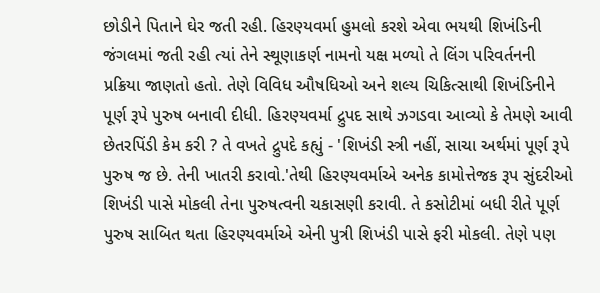છોડીને પિતાને ઘેર જતી રહી. હિરણ્યવર્મા હુમલો કરશે એવા ભયથી શિખંડિની જંગલમાં જતી રહી ત્યાં તેને સ્થૂણાકર્ણ નામનો યક્ષ મળ્યો તે લિંગ પરિવર્તનની પ્રક્રિયા જાણતો હતો. તેણે વિવિધ ઔષધિઓ અને શલ્ય ચિકિત્સાથી શિખંડિનીને પૂર્ણ રૂપે પુરુષ બનાવી દીધી. હિરણ્યવર્મા દ્રુપદ સાથે ઝગડવા આવ્યો કે તેમણે આવી છેતરપિંડી કેમ કરી ? તે વખતે દ્રુપદે કહ્યું - 'શિખંડી સ્ત્રી નહીં, સાચા અર્થમાં પૂર્ણ રૂપે પુરુષ જ છે. તેની ખાતરી કરાવો.'તેથી હિરણ્યવર્માએ અનેક કામોત્તેજક રૂપ સુંદરીઓ શિખંડી પાસે મોકલી તેના પુરુષત્વની ચકાસણી કરાવી. તે કસોટીમાં બધી રીતે પૂર્ણ પુરુષ સાબિત થતા હિરણ્યવર્માએ એની પુત્રી શિખંડી પાસે ફરી મોકલી. તેણે પણ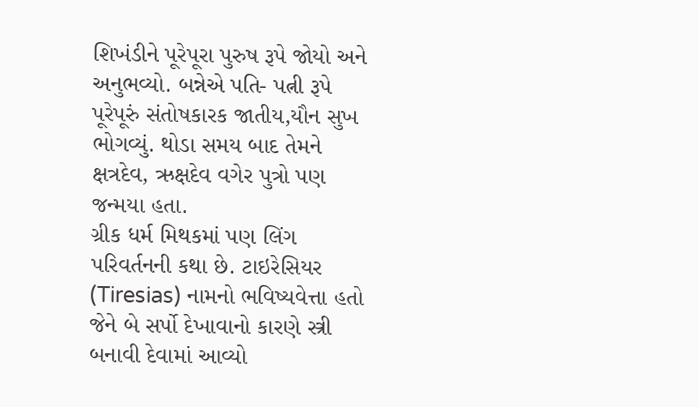શિખંડીને પૂરેપૂરા પુરુષ રૂપે જોયો અને અનુભવ્યો. બન્નેએ પતિ- પત્ની રૂપે પૂરેપૂરું સંતોષકારક જાતીય,યૌન સુખ ભોગવ્યું. થોડા સમય બાદ તેમને ક્ષત્રદેવ, ઋક્ષદેવ વગેર પુત્રો પણ જન્મયા હતા.
ગ્રીક ધર્મ મિથકમાં પણ લિંગ પરિવર્તનની કથા છે. ટાઇરેસિયર (Tiresias) નામનો ભવિષ્યવેત્તા હતો જેને બે સર્પો દેખાવાનો કારણે સ્ત્રી બનાવી દેવામાં આવ્યો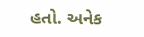હતો. અનેક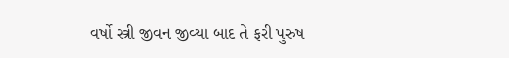વર્ષો સ્ત્રી જીવન જીવ્યા બાદ તે ફરી પુરુષ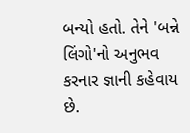બન્યો હતો. તેને 'બન્ને લિંગો'નો અનુભવ કરનાર જ્ઞાની કહેવાય છે.